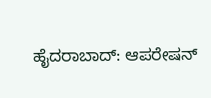ಹೈದರಾಬಾದ್: ಆಪರೇಷನ್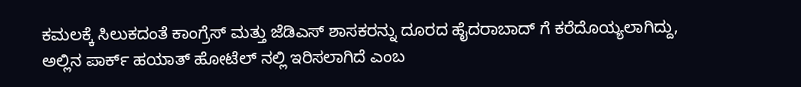ಕಮಲಕ್ಕೆ ಸಿಲುಕದಂತೆ ಕಾಂಗ್ರೆಸ್ ಮತ್ತು ಜೆಡಿಎಸ್ ಶಾಸಕರನ್ನು ದೂರದ ಹೈದರಾಬಾದ್ ಗೆ ಕರೆದೊಯ್ಯಲಾಗಿದ್ದು, ಅಲ್ಲಿನ ಪಾರ್ಕ್ ಹಯಾತ್ ಹೋಟೆಲ್ ನಲ್ಲಿ ಇರಿಸಲಾಗಿದೆ ಎಂಬ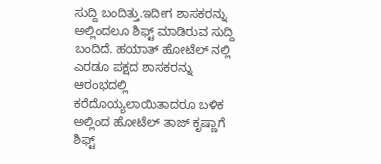ಸುದ್ದಿ ಬಂದಿತ್ತು.ಇದೀಗ ಶಾಸಕರನ್ನು ಅಲ್ಲಿಂದಲೂ ಶಿಫ್ಟ್ ಮಾಡಿರುವ ಸುದ್ದಿ ಬಂದಿದೆ. ಹಯಾತ್ ಹೋಟೆಲ್ ನಲ್ಲಿ ಎರಡೂ ಪಕ್ಷದ ಶಾಸಕರನ್ನು ಆರಂಭದಲ್ಲಿ ಕರೆದೊಯ್ಯಲಾಯಿತಾದರೂ ಬಳಿಕ ಅಲ್ಲಿಂದ ಹೋಟೆಲ್ ತಾಜ್ ಕೃಷ್ಣಾಗೆ ಶಿಫ್ಟ್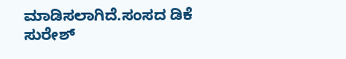ಮಾಡಿಸಲಾಗಿದೆ.ಸಂಸದ ಡಿಕೆ ಸುರೇಶ್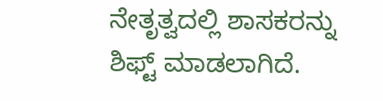ನೇತೃತ್ವದಲ್ಲಿ ಶಾಸಕರನ್ನು ಶಿಫ್ಟ್ ಮಾಡಲಾಗಿದೆ.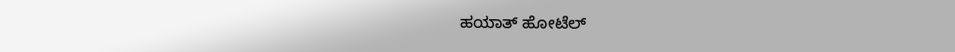ಹಯಾತ್ ಹೋಟೆಲ್